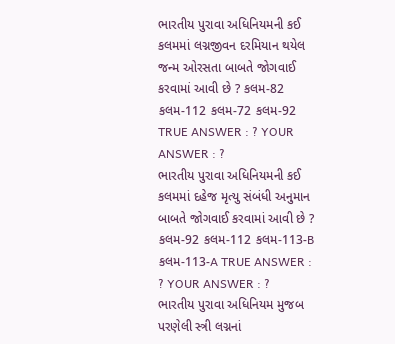ભારતીય પુરાવા અધિનિયમની કઈ કલમમાં લગ્નજીવન દરમિયાન થયેલ જન્મ ઓરસતા બાબતે જોગવાઈ કરવામાં આવી છે ? કલમ-82 કલમ-112 કલમ-72 કલમ-92 TRUE ANSWER : ? YOUR ANSWER : ?
ભારતીય પુરાવા અધિનિયમની કઈ કલમમાં દહેજ મૃત્યુ સંબંધી અનુમાન બાબતે જોગવાઈ કરવામાં આવી છે ? કલમ-92 કલમ-112 કલમ-113-B કલમ-113-A TRUE ANSWER : ? YOUR ANSWER : ?
ભારતીય પુરાવા અધિનિયમ મુજબ પરણેલી સ્ત્રી લગ્નનાં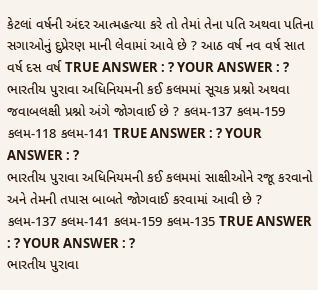કેટલાં વર્ષની અંદર આત્મહત્યા કરે તો તેમાં તેના પતિ અથવા પતિના સગાઓનું દુપ્રેરણ માની લેવામાં આવે છે ? આઠ વર્ષ નવ વર્ષ સાત વર્ષ દસ વર્ષ TRUE ANSWER : ? YOUR ANSWER : ?
ભારતીય પુરાવા અધિનિયમની કઈ કલમમાં સૂચક પ્રશ્નો અથવા જવાબલક્ષી પ્રશ્નો અંગે જોગવાઈ છે ? કલમ-137 કલમ-159 કલમ-118 કલમ-141 TRUE ANSWER : ? YOUR ANSWER : ?
ભારતીય પુરાવા અધિનિયમની કઈ કલમમાં સાક્ષીઓને રજૂ કરવાનો અને તેમની તપાસ બાબતે જોગવાઈ કરવામાં આવી છે ? કલમ-137 કલમ-141 કલમ-159 કલમ-135 TRUE ANSWER : ? YOUR ANSWER : ?
ભારતીય પુરાવા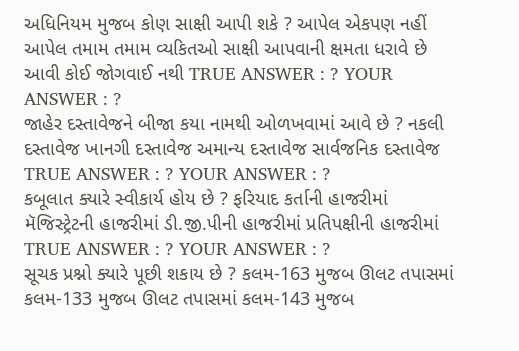અધિનિયમ મુજબ કોણ સાક્ષી આપી શકે ? આપેલ એકપણ નહીં આપેલ તમામ તમામ વ્યકિતઓ સાક્ષી આપવાની ક્ષમતા ધરાવે છે આવી કોઈ જોગવાઈ નથી TRUE ANSWER : ? YOUR ANSWER : ?
જાહેર દસ્તાવેજને બીજા કયા નામથી ઓળખવામાં આવે છે ? નકલી દસ્તાવેજ ખાનગી દસ્તાવેજ અમાન્ય દસ્તાવેજ સાર્વજનિક દસ્તાવેજ TRUE ANSWER : ? YOUR ANSWER : ?
કબૂલાત ક્યારે સ્વીકાર્ય હોય છે ? ફરિયાદ કર્તાની હાજરીમાં મૅજિસ્ટ્રેટની હાજરીમાં ડી.જી.પીની હાજરીમાં પ્રતિપક્ષીની હાજરીમાં TRUE ANSWER : ? YOUR ANSWER : ?
સૂચક પ્રશ્નો ક્યારે પૂછી શકાય છે ? કલમ-163 મુજબ ઊલટ તપાસમાં કલમ-133 મુજબ ઊલટ તપાસમાં કલમ-143 મુજબ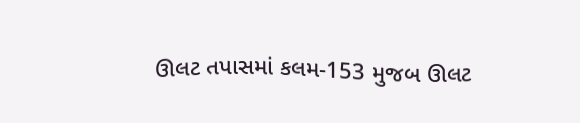ઊલટ તપાસમાં કલમ-153 મુજબ ઊલટ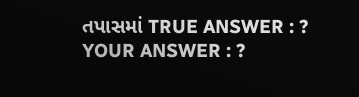તપાસમાં TRUE ANSWER : ? YOUR ANSWER : ?